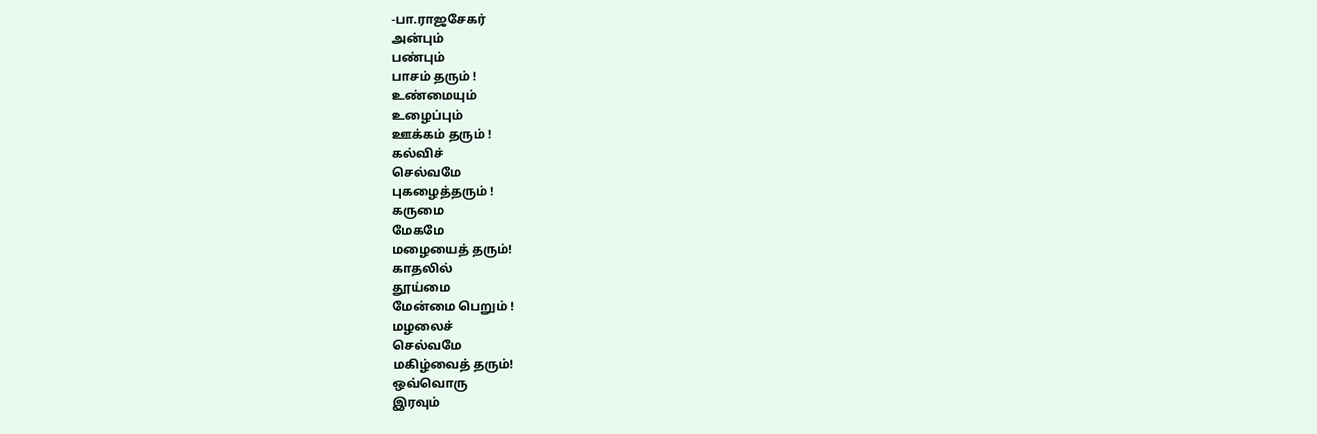-பா.ராஜசேகர்
அன்பும்
பண்பும்
பாசம் தரும் !
உண்மையும்
உழைப்பும்
ஊக்கம் தரும் !
கல்விச்
செல்வமே
புகழைத்தரும் !
கருமை
மேகமே
மழையைத் தரும்!
காதலில்
தூய்மை
மேன்மை பெறும் !
மழலைச்
செல்வமே
மகிழ்வைத் தரும்!
ஒவ்வொரு
இரவும்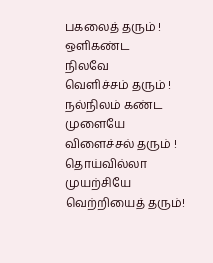பகலைத் தரும் !
ஒளிகண்ட
நிலவே
வெளிச்சம் தரும் !
நல்நிலம் கண்ட
முளையே
விளைச்சல் தரும் !
தொய்வில்லா
முயற்சியே
வெற்றியைத் தரும்!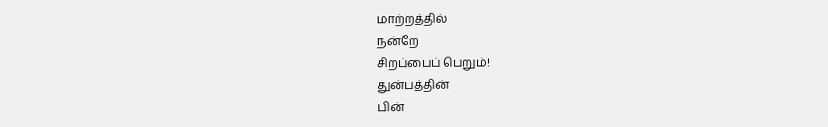மாற்றத்தில்
நன்றே
சிறப்பைப் பெறும்!
துன்பத்தின்
பின்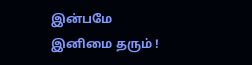இன்பமே
இனிமை தரும் !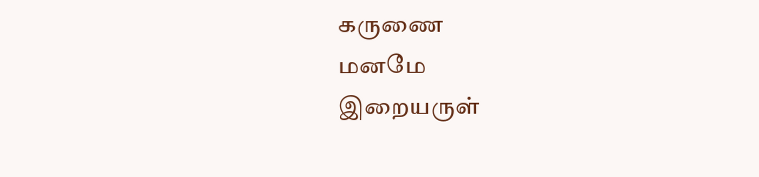கருணை
மனமே
இறையருள்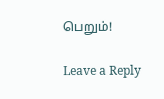பெறும்!

Leave a Reply